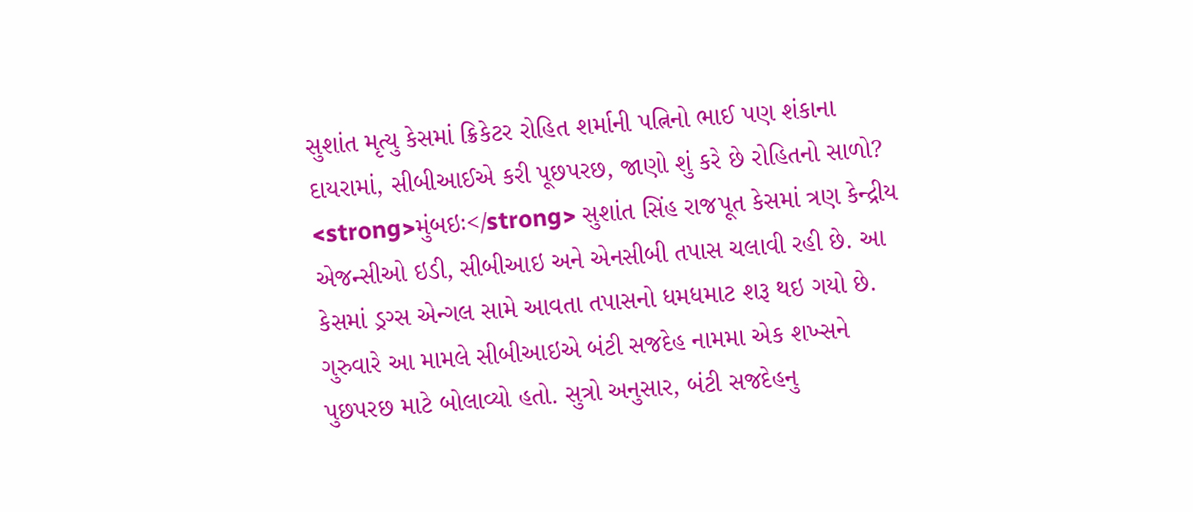સુશાંત મૃત્યુ કેસમાં ક્રિકેટર રોહિત શર્માની પત્નિનો ભાઈ પણ શંકાના દાયરામાં, સીબીઆઈએ કરી પૂછપરછ, જાણો શું કરે છે રોહિતનો સાળો?
<strong>મુંબઇઃ</strong> સુશાંત સિંહ રાજપૂત કેસમાં ત્રણ કેન્દ્રીય એજન્સીઓ ઇડી, સીબીઆઇ અને એનસીબી તપાસ ચલાવી રહી છે. આ કેસમાં ડ્રગ્સ એન્ગલ સામે આવતા તપાસનો ધમધમાટ શરૂ થઇ ગયો છે. ગુરુવારે આ મામલે સીબીઆઇએ બંટી સજદેહ નામમા એક શખ્સને પુછપરછ માટે બોલાવ્યો હતો. સુત્રો અનુસાર, બંટી સજદેહનુ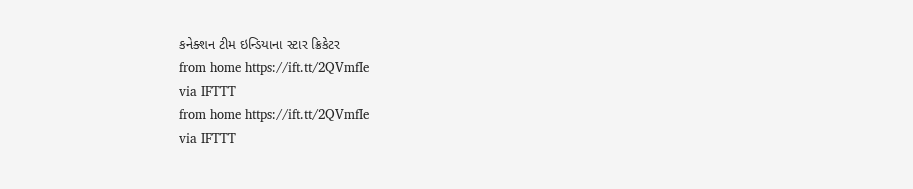કનેક્શન ટીમ ઇન્ડિયાના સ્ટાર ક્રિકેટર
from home https://ift.tt/2QVmfIe
via IFTTT
from home https://ift.tt/2QVmfIe
via IFTTT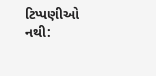ટિપ્પણીઓ નથી: